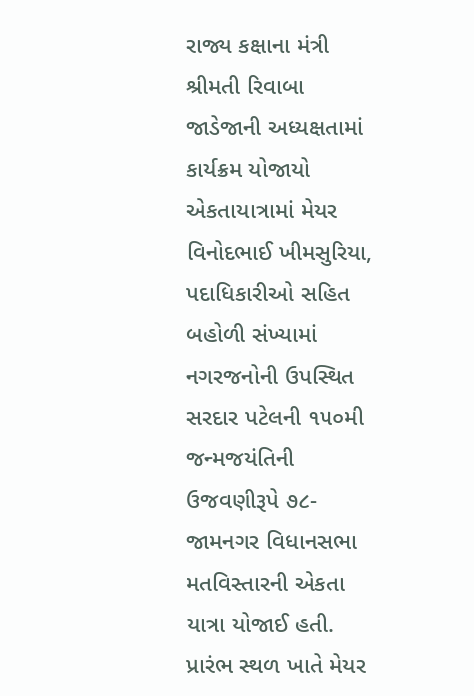રાજ્ય કક્ષાના મંત્રી શ્રીમતી રિવાબા જાડેજાની અધ્યક્ષતામાં કાર્યક્રમ યોજાયો
એકતાયાત્રામાં મેયર વિનોદભાઈ ખીમસુરિયા, પદાધિકારીઓ સહિત બહોળી સંખ્યામાં નગરજનોની ઉપસ્થિત
સરદાર પટેલની ૧૫૦મી જન્મજયંતિની ઉજવણીરૂપે ૭૮-જામનગર વિધાનસભા મતવિસ્તારની એકતા યાત્રા યોજાઈ હતી. પ્રારંભ સ્થળ ખાતે મેયર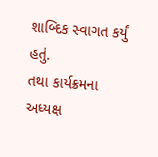શાબ્દિક સ્વાગત કર્યું હતું.
તથા કાર્યક્રમના અધ્યક્ષ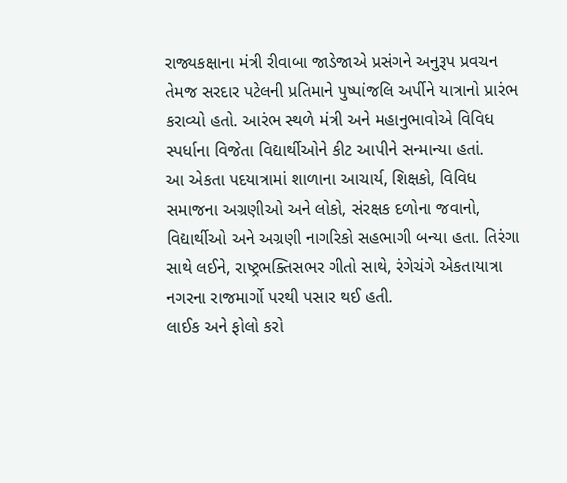રાજ્યકક્ષાના મંત્રી રીવાબા જાડેજાએ પ્રસંગને અનુરૂપ પ્રવચન તેમજ સરદાર પટેલની પ્રતિમાને પુષ્પાંજલિ અર્પીને યાત્રાનો પ્રારંભ કરાવ્યો હતો. આરંભ સ્થળે મંત્રી અને મહાનુભાવોએ વિવિધ સ્પર્ધાના વિજેતા વિદ્યાર્થીઓને કીટ આપીને સન્માન્યા હતાં.
આ એકતા પદયાત્રામાં શાળાના આચાર્ય, શિક્ષકો, વિવિધ સમાજના અગ્રણીઓ અને લોકો, સંરક્ષક દળોના જવાનો, વિદ્યાર્થીઓ અને અગ્રણી નાગરિકો સહભાગી બન્યા હતા. તિરંગા સાથે લઈને, રાષ્ટ્રભક્તિસભર ગીતો સાથે, રંગેચંગે એકતાયાત્રા નગરના રાજમાર્ગો પરથી પસાર થઈ હતી.
લાઈક અને ફોલો કરો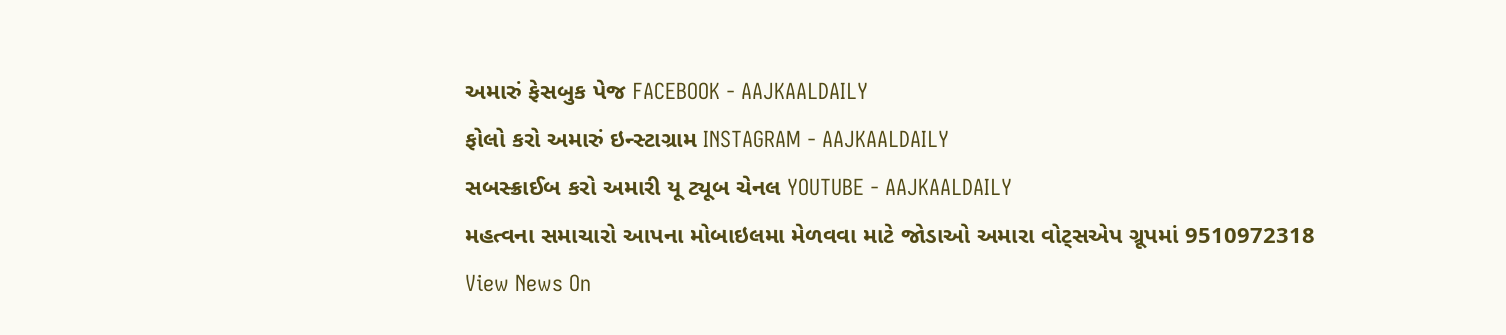અમારું ફેસબુક પેજ FACEBOOK - AAJKAALDAILY
ફોલો કરો અમારું ઇન્સ્ટાગ્રામ INSTAGRAM - AAJKAALDAILY
સબસ્ક્રાઈબ કરો અમારી યૂ ટ્યૂબ ચેનલ YOUTUBE - AAJKAALDAILY
મહત્વના સમાચારો આપના મોબાઇલમા મેળવવા માટે જોડાઓ અમારા વોટ્સએપ ગ્રૂપમાં 9510972318
View News On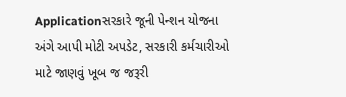Applicationસરકારે જૂની પેન્શન યોજના અંગે આપી મોટી અપડેટ, સરકારી કર્મચારીઓ માટે જાણવું ખૂબ જ જરૂરી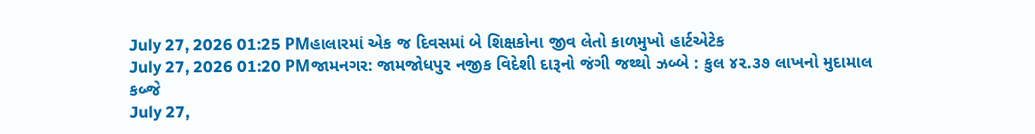July 27, 2026 01:25 PMહાલારમાં એક જ દિવસમાં બે શિક્ષકોના જીવ લેતો કાળમુખો હાર્ટએટેક
July 27, 2026 01:20 PMજામનગર: જામજોધપુર નજીક વિદેશી દારૂનો જંગી જથ્થો ઝબ્બે : કુલ ૪૨.૩૭ લાખનો મુદામાલ કબ્જે
July 27,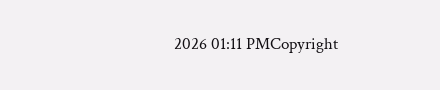2026 01:11 PMCopyright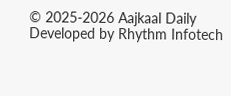© 2025-2026 Aajkaal Daily
Developed by Rhythm Infotech